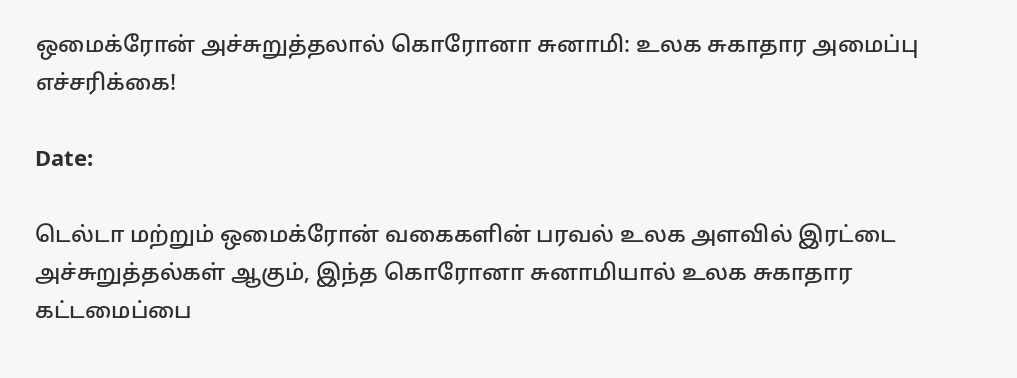ஒமைக்ரோன் அச்சுறுத்தலால் கொரோனா சுனாமி: உலக சுகாதார அமைப்பு எச்சரிக்கை!

Date:

டெல்டா மற்றும் ஒமைக்ரோன் வகைகளின் பரவல் உலக அளவில் இரட்டை அச்சுறுத்தல்கள் ஆகும், இந்த கொரோனா சுனாமியால் உலக சுகாதார கட்டமைப்பை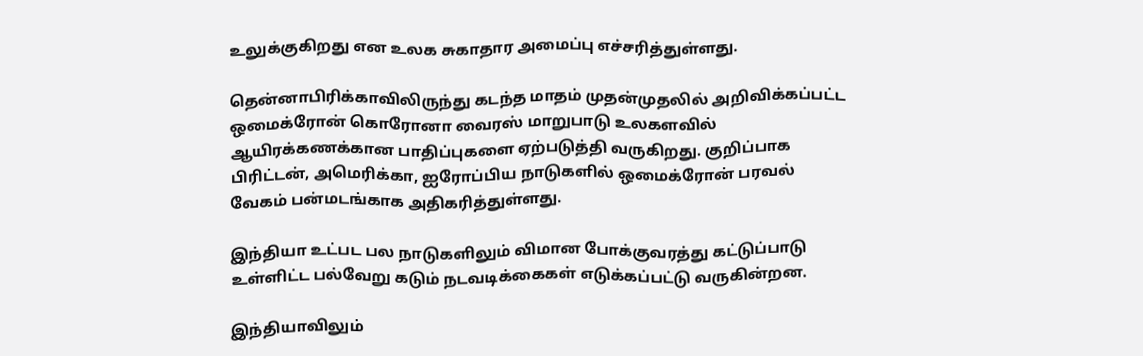உலுக்குகிறது என உலக சுகாதார அமைப்பு எச்சரித்துள்ளது.

தென்னாபிரிக்காவிலிருந்து கடந்த மாதம் முதன்முதலில் அறிவிக்கப்பட்ட ஒமைக்ரோன் கொரோனா வைரஸ் மாறுபாடு உலகளவில் ஆயிரக்கணக்கான பாதிப்புகளை ஏற்படுத்தி வருகிறது. குறிப்பாக பிரிட்டன், அமெரிக்கா, ஐரோப்பிய நாடுகளில் ஒமைக்ரோன் பரவல் வேகம் பன்மடங்காக அதிகரித்துள்ளது.

இந்தியா உட்பட பல நாடுகளிலும் விமான போக்குவரத்து கட்டுப்பாடு உள்ளிட்ட பல்வேறு கடும் நடவடிக்கைகள் எடுக்கப்பட்டு வருகின்றன.

இந்தியாவிலும்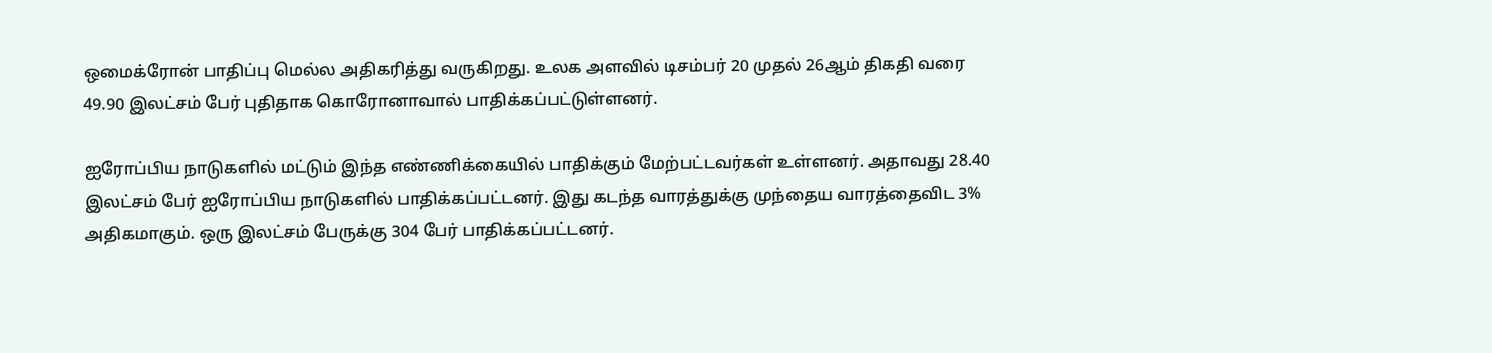ஒமைக்ரோன் பாதிப்பு மெல்ல அதிகரித்து வருகிறது. உலக அளவில் டிசம்பர் 20 முதல் 26ஆம் திகதி வரை 49.90 இலட்சம் பேர் புதிதாக கொரோனாவால் பாதிக்கப்பட்டுள்ளனர்.

ஐரோப்பிய நாடுகளில் மட்டும் இந்த எண்ணிக்கையில் பாதிக்கும் மேற்பட்டவர்கள் உள்ளனர். அதாவது 28.40 இலட்சம் பேர் ஐரோப்பிய நாடுகளில் பாதிக்கப்பட்டனர். இது கடந்த வாரத்துக்கு முந்தைய வாரத்தைவிட 3% அதிகமாகும். ஒரு இலட்சம் பேருக்கு 304 பேர் பாதிக்கப்பட்டனர்.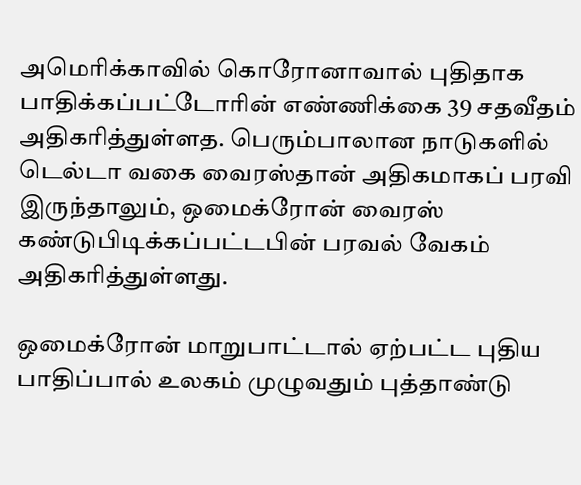அமெரிக்காவில் கொரோனாவால் புதிதாக பாதிக்கப்பட்டோரின் எண்ணிக்கை 39 சதவீதம் அதிகரித்துள்ளத. பெரும்பாலான நாடுகளில் டெல்டா வகை வைரஸ்தான் அதிகமாகப் பரவி இருந்தாலும், ஒமைக்ரோன் வைரஸ் கண்டுபிடிக்கப்பட்டபின் பரவல் வேகம் அதிகரித்துள்ளது.

ஒமைக்ரோன் மாறுபாட்டால் ஏற்பட்ட புதிய பாதிப்பால் உலகம் முழுவதும் புத்தாண்டு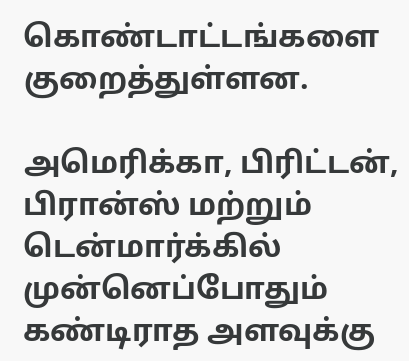கொண்டாட்டங்களை குறைத்துள்ளன.

அமெரிக்கா, பிரிட்டன், பிரான்ஸ் மற்றும் டென்மார்க்கில் முன்னெப்போதும் கண்டிராத அளவுக்கு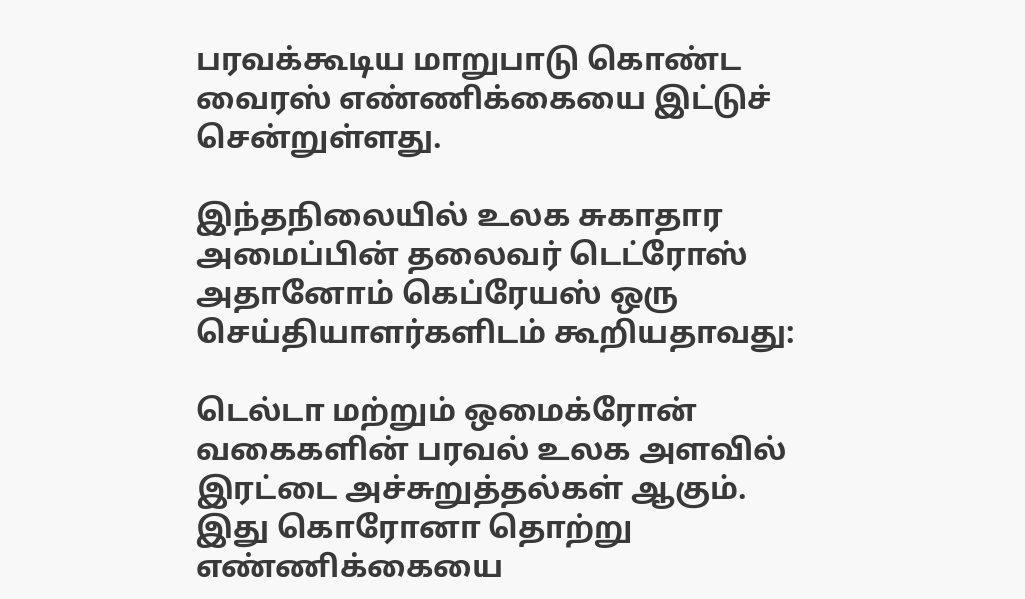பரவக்கூடிய மாறுபாடு கொண்ட வைரஸ் எண்ணிக்கையை இட்டுச் சென்றுள்ளது.

இந்தநிலையில் உலக சுகாதார அமைப்பின் தலைவர் டெட்ரோஸ் அதானோம் கெப்ரேயஸ் ஒரு செய்தியாளர்களிடம் கூறியதாவது:

டெல்டா மற்றும் ஒமைக்ரோன் வகைகளின் பரவல் உலக அளவில் இரட்டை அச்சுறுத்தல்கள் ஆகும். இது கொரோனா தொற்று எண்ணிக்கையை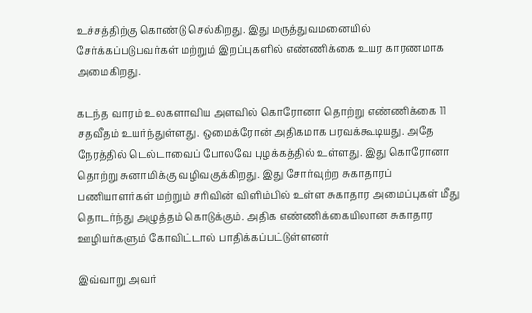உச்சத்திற்கு கொண்டு செல்கிறது. இது மருத்துவமனையில் சேர்க்கப்படுபவர்கள் மற்றும் இறப்புகளில் எண்ணிக்கை உயர காரணமாக அமைகிறது.

கடந்த வாரம் உலகளாவிய அளவில் கொரோனா தொற்று எண்ணிக்கை 11 சதவீதம் உயர்ந்துள்ளது. ஒமைக்ரோன் அதிகமாக பரவக்கூடியது. அதே நேரத்தில் டெல்டாவைப் போலவே புழக்கத்தில் உள்ளது. இது கொரோனா தொற்று சுனாமிக்கு வழிவகுக்கிறது. இது சோர்வுற்ற சுகாதாரப் பணியாளர்கள் மற்றும் சரிவின் விளிம்பில் உள்ள சுகாதார அமைப்புகள் மீது தொடர்ந்து அழுத்தம் கொடுக்கும். அதிக எண்ணிக்கையிலான சுகாதார ஊழியர்களும் கோவிட்டால் பாதிக்கப்பட்டுள்ளனர்

இவ்வாறு அவர்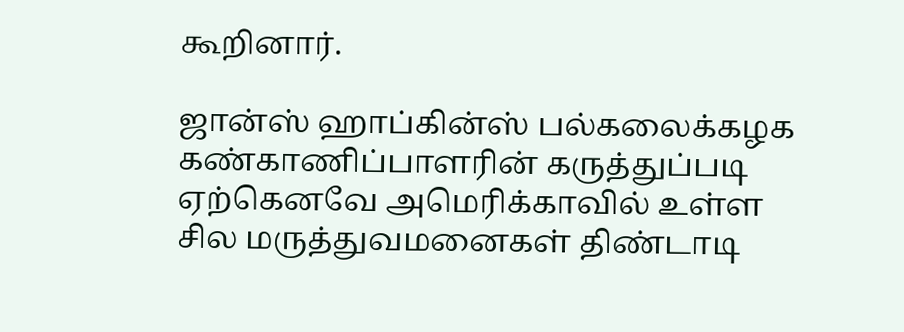கூறினார்.

ஜான்ஸ் ஹாப்கின்ஸ் பல்கலைக்கழக கண்காணிப்பாளரின் கருத்துப்படி ஏற்கெனவே அமெரிக்காவில் உள்ள சில மருத்துவமனைகள் திண்டாடி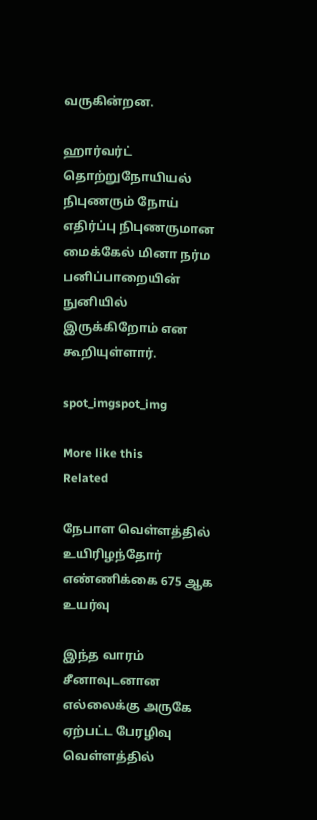வருகின்றன.

ஹார்வர்ட் தொற்றுநோயியல் நிபுணரும் நோய் எதிர்ப்பு நிபுணருமான மைக்கேல் மினா நர்ம பனிப்பாறையின் நுனியில் இருக்கிறோம் என கூறியுள்ளார்.

spot_imgspot_img

More like this
Related

நேபாள வெள்ளத்தில் உயிரிழந்தோர் எண்ணிக்கை 675 ஆக உயர்வு

இந்த வாரம் சீனாவுடனான எல்லைக்கு அருகே ஏற்பட்ட பேரழிவு வெள்ளத்தில்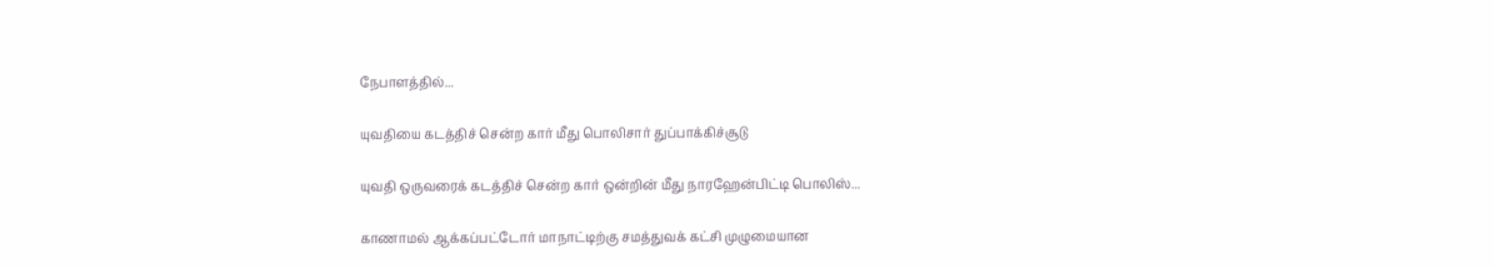நேபாளத்தில்...

யுவதியை கடத்திச் சென்ற கார் மீது பொலிசார் துப்பாக்கிச்சூடு

யுவதி ஒருவரைக் கடத்திச் சென்ற கார் ஒன்றின் மீது நாரஹேன்பிட்டி பொலிஸ்...

காணாமல் ஆக்கப்பட்டோர் மாநாட்டிற்கு சமத்துவக் கட்சி முழுமையான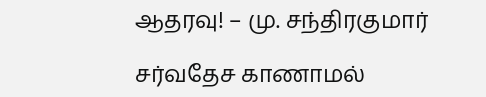ஆதரவு! – மு. சந்திரகுமார்

சர்வதேச காணாமல்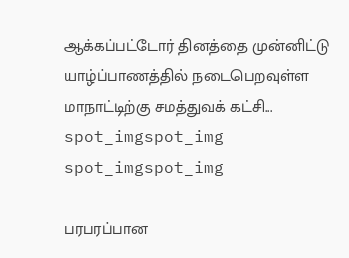ஆக்கப்பட்டோர் தினத்தை முன்னிட்டு யாழ்ப்பாணத்தில் நடைபெறவுள்ள மாநாட்டிற்கு சமத்துவக் கட்சி...
spot_imgspot_img
spot_imgspot_img

பரபரப்பான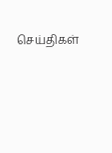செய்திகள்